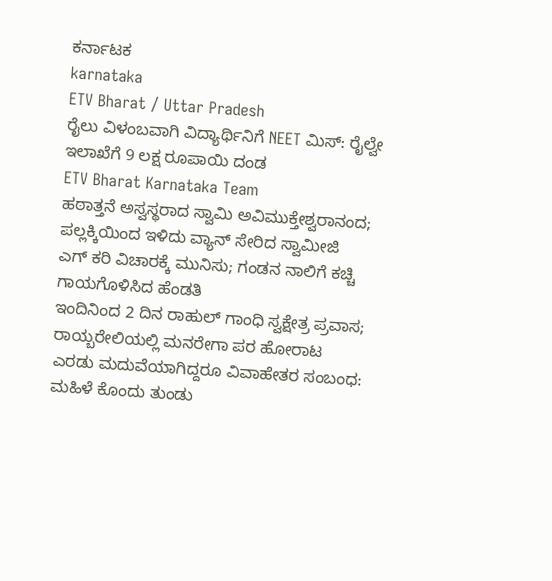ಕರ್ನಾಟಕ
karnataka
ETV Bharat / Uttar Pradesh
ರೈಲು ವಿಳಂಬವಾಗಿ ವಿದ್ಯಾರ್ಥಿನಿಗೆ NEET ಮಿಸ್: ರೈಲ್ವೇ ಇಲಾಖೆಗೆ 9 ಲಕ್ಷ ರೂಪಾಯಿ ದಂಡ
ETV Bharat Karnataka Team
ಹಠಾತ್ತನೆ ಅಸ್ವಸ್ಥರಾದ ಸ್ವಾಮಿ ಅವಿಮುಕ್ತೇಶ್ವರಾನಂದ; ಪಲ್ಲಕ್ಕಿಯಿಂದ ಇಳಿದು ವ್ಯಾನ್ ಸೇರಿದ ಸ್ವಾಮೀಜಿ
ಎಗ್ ಕರಿ ವಿಚಾರಕ್ಕೆ ಮುನಿಸು; ಗಂಡನ ನಾಲಿಗೆ ಕಚ್ಚಿ ಗಾಯಗೊಳಿಸಿದ ಹೆಂಡತಿ
ಇಂದಿನಿಂದ 2 ದಿನ ರಾಹುಲ್ ಗಾಂಧಿ ಸ್ವಕ್ಷೇತ್ರ ಪ್ರವಾಸ; ರಾಯ್ಬರೇಲಿಯಲ್ಲಿ ಮನರೇಗಾ ಪರ ಹೋರಾಟ
ಎರಡು ಮದುವೆಯಾಗಿದ್ದರೂ ವಿವಾಹೇತರ ಸಂಬಂಧ: ಮಹಿಳೆ ಕೊಂದು ತುಂಡು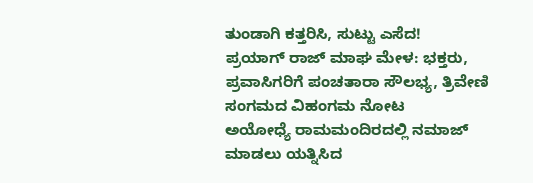ತುಂಡಾಗಿ ಕತ್ತರಿಸಿ, ಸುಟ್ಟು ಎಸೆದ!
ಪ್ರಯಾಗ್ ರಾಜ್ ಮಾಘ ಮೇಳ: ಭಕ್ತರು, ಪ್ರವಾಸಿಗರಿಗೆ ಪಂಚತಾರಾ ಸೌಲಭ್ಯ, ತ್ರಿವೇಣಿ ಸಂಗಮದ ವಿಹಂಗಮ ನೋಟ
ಅಯೋಧ್ಯೆ ರಾಮಮಂದಿರದಲ್ಲಿ ನಮಾಜ್ ಮಾಡಲು ಯತ್ನಿಸಿದ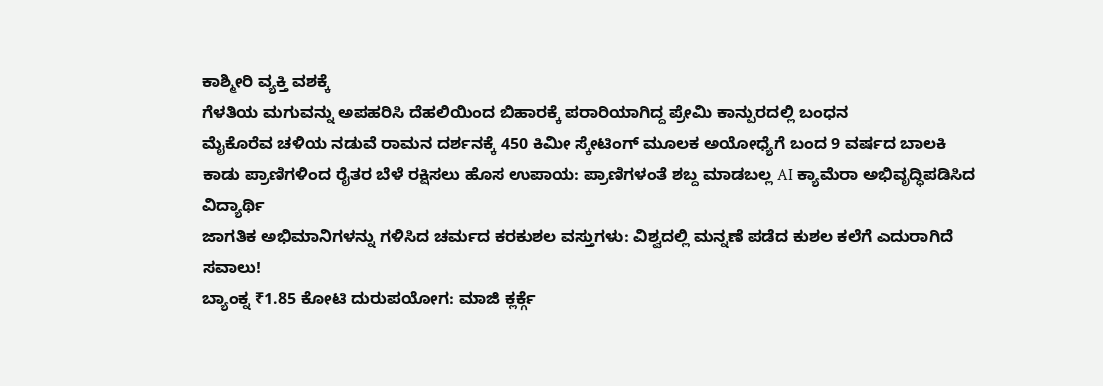ಕಾಶ್ಮೀರಿ ವ್ಯಕ್ತಿ ವಶಕ್ಕೆ
ಗೆಳತಿಯ ಮಗುವನ್ನು ಅಪಹರಿಸಿ ದೆಹಲಿಯಿಂದ ಬಿಹಾರಕ್ಕೆ ಪರಾರಿಯಾಗಿದ್ದ ಪ್ರೇಮಿ ಕಾನ್ಪುರದಲ್ಲಿ ಬಂಧನ
ಮೈಕೊರೆವ ಚಳಿಯ ನಡುವೆ ರಾಮನ ದರ್ಶನಕ್ಕೆ 450 ಕಿಮೀ ಸ್ಕೇಟಿಂಗ್ ಮೂಲಕ ಅಯೋಧ್ಯೆಗೆ ಬಂದ 9 ವರ್ಷದ ಬಾಲಕಿ
ಕಾಡು ಪ್ರಾಣಿಗಳಿಂದ ರೈತರ ಬೆಳೆ ರಕ್ಷಿಸಲು ಹೊಸ ಉಪಾಯ: ಪ್ರಾಣಿಗಳಂತೆ ಶಬ್ದ ಮಾಡಬಲ್ಲ AI ಕ್ಯಾಮೆರಾ ಅಭಿವೃದ್ಧಿಪಡಿಸಿದ ವಿದ್ಯಾರ್ಥಿ
ಜಾಗತಿಕ ಅಭಿಮಾನಿಗಳನ್ನು ಗಳಿಸಿದ ಚರ್ಮದ ಕರಕುಶಲ ವಸ್ತುಗಳು: ವಿಶ್ವದಲ್ಲಿ ಮನ್ನಣೆ ಪಡೆದ ಕುಶಲ ಕಲೆಗೆ ಎದುರಾಗಿದೆ ಸವಾಲು!
ಬ್ಯಾಂಕ್ನ ₹1.85 ಕೋಟಿ ದುರುಪಯೋಗ: ಮಾಜಿ ಕ್ಲರ್ಕ್ಗೆ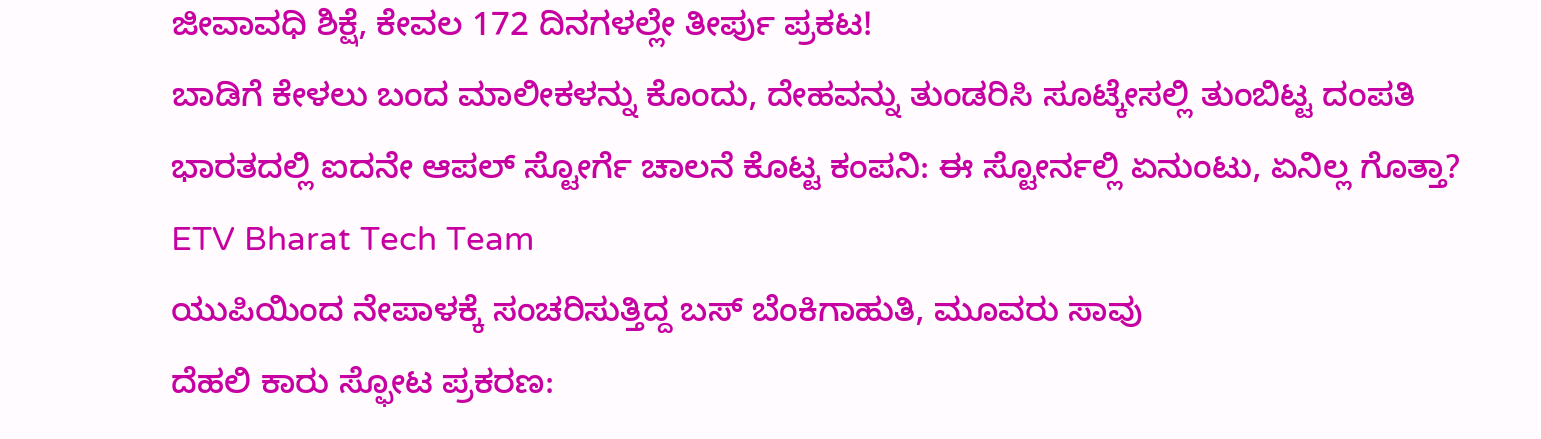ಜೀವಾವಧಿ ಶಿಕ್ಷೆ, ಕೇವಲ 172 ದಿನಗಳಲ್ಲೇ ತೀರ್ಪು ಪ್ರಕಟ!
ಬಾಡಿಗೆ ಕೇಳಲು ಬಂದ ಮಾಲೀಕಳನ್ನು ಕೊಂದು, ದೇಹವನ್ನು ತುಂಡರಿಸಿ ಸೂಟ್ಕೇಸಲ್ಲಿ ತುಂಬಿಟ್ಟ ದಂಪತಿ
ಭಾರತದಲ್ಲಿ ಐದನೇ ಆಪಲ್ ಸ್ಟೋರ್ಗೆ ಚಾಲನೆ ಕೊಟ್ಟ ಕಂಪನಿ: ಈ ಸ್ಟೋರ್ನಲ್ಲಿ ಏನುಂಟು, ಏನಿಲ್ಲ ಗೊತ್ತಾ?
ETV Bharat Tech Team
ಯುಪಿಯಿಂದ ನೇಪಾಳಕ್ಕೆ ಸಂಚರಿಸುತ್ತಿದ್ದ ಬಸ್ ಬೆಂಕಿಗಾಹುತಿ, ಮೂವರು ಸಾವು
ದೆಹಲಿ ಕಾರು ಸ್ಫೋಟ ಪ್ರಕರಣ: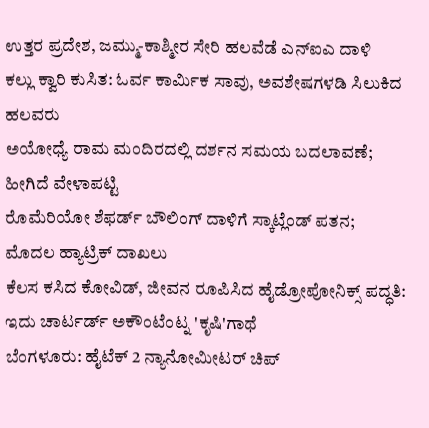ಉತ್ತರ ಪ್ರದೇಶ, ಜಮ್ಮು-ಕಾಶ್ಮೀರ ಸೇರಿ ಹಲವೆಡೆ ಎನ್ಐಎ ದಾಳಿ
ಕಲ್ಲು ಕ್ವಾರಿ ಕುಸಿತ: ಓರ್ವ ಕಾರ್ಮಿಕ ಸಾವು, ಅವಶೇಷಗಳಡಿ ಸಿಲುಕಿದ ಹಲವರು
ಅಯೋಧ್ಯೆ ರಾಮ ಮಂದಿರದಲ್ಲಿ ದರ್ಶನ ಸಮಯ ಬದಲಾವಣೆ; ಹೀಗಿದೆ ವೇಳಾಪಟ್ಟಿ
ರೊಮೆರಿಯೋ ಶೆಫರ್ಡ್ ಬೌಲಿಂಗ್ ದಾಳಿಗೆ ಸ್ಕಾಟ್ಲೆಂಡ್ ಪತನ; ಮೊದಲ ಹ್ಯಾಟ್ರಿಕ್ ದಾಖಲು
ಕೆಲಸ ಕಸಿದ ಕೋವಿಡ್, ಜೀವನ ರೂಪಿಸಿದ ಹೈಡ್ರೋಪೋನಿಕ್ಸ್ ಪದ್ಧತಿ: ಇದು ಚಾರ್ಟರ್ಡ್ ಅಕೌಂಟೆಂಟ್ನ 'ಕೃಷಿ'ಗಾಥೆ
ಬೆಂಗಳೂರು: ಹೈಟೆಕ್ 2 ನ್ಯಾನೋಮೀಟರ್ ಚಿಪ್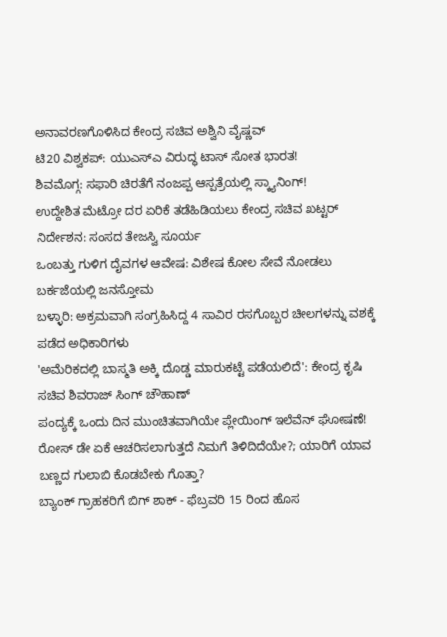ಅನಾವರಣಗೊಳಿಸಿದ ಕೇಂದ್ರ ಸಚಿವ ಅಶ್ವಿನಿ ವೈಷ್ಣವ್
ಟಿ20 ವಿಶ್ವಕಪ್: ಯುಎಸ್ಎ ವಿರುದ್ಧ ಟಾಸ್ ಸೋತ ಭಾರತ!
ಶಿವಮೊಗ್ಗ: ಸಫಾರಿ ಚಿರತೆಗೆ ನಂಜಪ್ಪ ಆಸ್ಪತ್ರೆಯಲ್ಲಿ ಸ್ಕ್ಯಾನಿಂಗ್!
ಉದ್ದೇಶಿತ ಮೆಟ್ರೋ ದರ ಏರಿಕೆ ತಡೆಹಿಡಿಯಲು ಕೇಂದ್ರ ಸಚಿವ ಖಟ್ಟರ್ ನಿರ್ದೇಶನ: ಸಂಸದ ತೇಜಸ್ವಿ ಸೂರ್ಯ
ಒಂಬತ್ತು ಗುಳಿಗ ದೈವಗಳ ಆವೇಷ: ವಿಶೇಷ ಕೋಲ ಸೇವೆ ನೋಡಲು ಬರ್ಕಜೆಯಲ್ಲಿ ಜನಸ್ತೋಮ
ಬಳ್ಳಾರಿ: ಅಕ್ರಮವಾಗಿ ಸಂಗ್ರಹಿಸಿದ್ದ 4 ಸಾವಿರ ರಸಗೊಬ್ಬರ ಚೀಲಗಳನ್ನು ವಶಕ್ಕೆ ಪಡೆದ ಅಧಿಕಾರಿಗಳು
'ಅಮೆರಿಕದಲ್ಲಿ ಬಾಸ್ಮತಿ ಅಕ್ಕಿ ದೊಡ್ಡ ಮಾರುಕಟ್ಟೆ ಪಡೆಯಲಿದೆ': ಕೇಂದ್ರ ಕೃಷಿ ಸಚಿವ ಶಿವರಾಜ್ ಸಿಂಗ್ ಚೌಹಾಣ್
ಪಂದ್ಯಕ್ಕೆ ಒಂದು ದಿನ ಮುಂಚಿತವಾಗಿಯೇ ಪ್ಲೇಯಿಂಗ್ ಇಲೆವೆನ್ ಘೋಷಣೆ!
ರೋಸ್ ಡೇ ಏಕೆ ಆಚರಿಸಲಾಗುತ್ತದೆ ನಿಮಗೆ ತಿಳಿದಿದೆಯೇ?; ಯಾರಿಗೆ ಯಾವ ಬಣ್ಣದ ಗುಲಾಬಿ ಕೊಡಬೇಕು ಗೊತ್ತಾ?
ಬ್ಯಾಂಕ್ ಗ್ರಾಹಕರಿಗೆ ಬಿಗ್ ಶಾಕ್ - ಫೆಬ್ರವರಿ 15 ರಿಂದ ಹೊಸ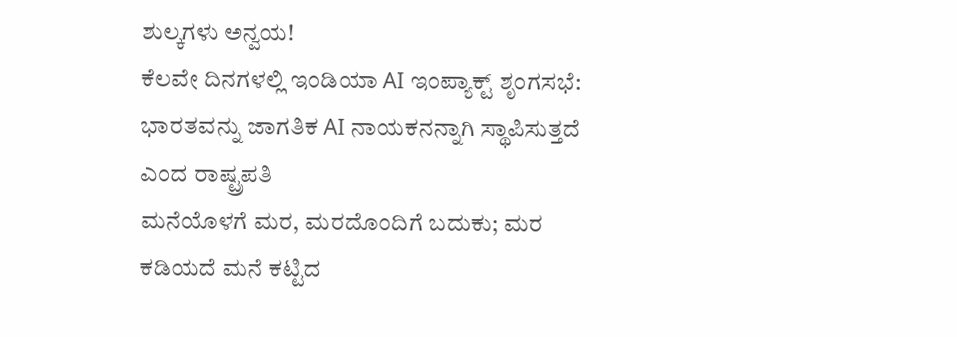ಶುಲ್ಕಗಳು ಅನ್ವಯ!
ಕೆಲವೇ ದಿನಗಳಲ್ಲಿ ಇಂಡಿಯಾ AI ಇಂಪ್ಯಾಕ್ಟ್ ಶೃಂಗಸಭೆ: ಭಾರತವನ್ನು ಜಾಗತಿಕ AI ನಾಯಕನನ್ನಾಗಿ ಸ್ಥಾಪಿಸುತ್ತದೆ ಎಂದ ರಾಷ್ಟ್ರಪತಿ
ಮನೆಯೊಳಗೆ ಮರ, ಮರದೊಂದಿಗೆ ಬದುಕು; ಮರ ಕಡಿಯದೆ ಮನೆ ಕಟ್ಟಿದ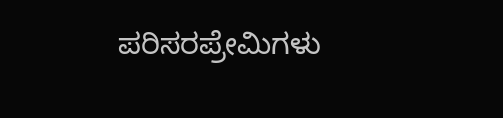ಪರಿಸರಪ್ರೇಮಿಗಳು